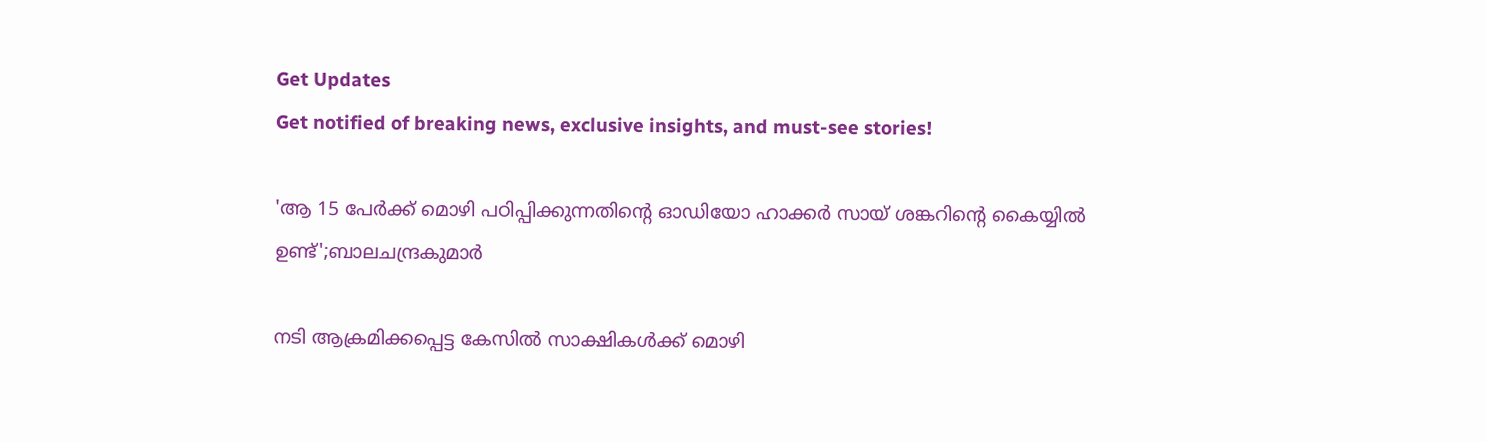Get Updates
Get notified of breaking news, exclusive insights, and must-see stories!

'ആ 15 പേർക്ക് മൊഴി പഠിപ്പിക്കുന്നതിന്റെ ഓഡിയോ ഹാക്കർ സായ് ശങ്കറിന്റെ കൈയ്യിൽ ഉണ്ട്';ബാലചന്ദ്രകുമാർ

നടി ആക്രമിക്കപ്പെട്ട കേസിൽ സാക്ഷികൾക്ക് മൊഴി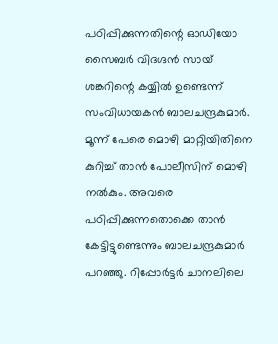പഠിപ്പിക്കുന്നതിന്റെ ഓഡിയോ സൈബർ വിദഗ്ദൻ സായ് ശങ്കറിന്റെ കയ്യിൽ ഉണ്ടെന്ന് സംവിധായകൻ ബാലചന്ദ്രകുമാർ. മൂന്ന് പേരെ മൊഴി മാറ്റിയിതിനെ കുറിച്ച് താൻ പോലീസിന് മൊഴി നൽകും. അവരെ പഠിപ്പിക്കുന്നതൊക്കെ താൻ കേട്ടിട്ടുണ്ടെന്നും ബാലചന്ദ്രകുമാർ പറഞ്ഞു. റിപ്പോർട്ടർ ചാനലിലെ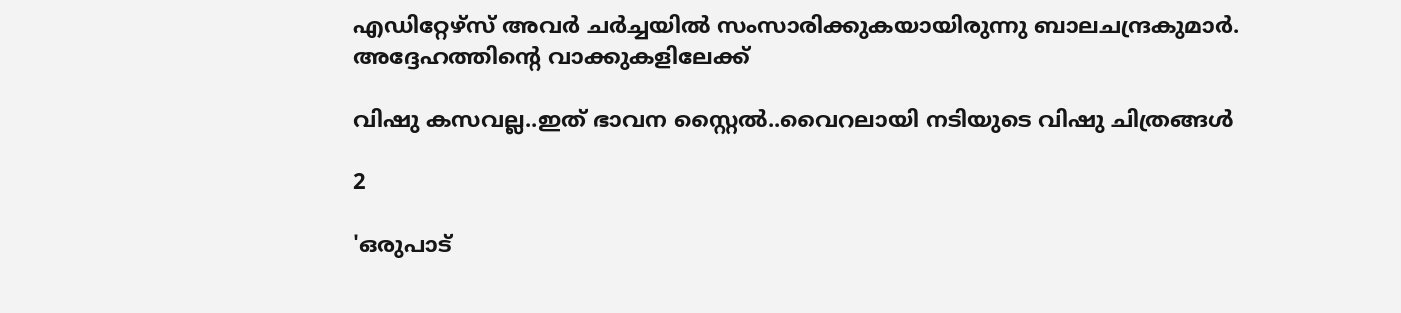എഡിറ്റേഴ്സ് അവർ ചർച്ചയിൽ സംസാരിക്കുകയായിരുന്നു ബാലചന്ദ്രകുമാർ. അദ്ദേഹത്തിന്റെ വാക്കുകളിലേക്ക്

വിഷു കസവല്ല..ഇത് ഭാവന സ്റ്റൈൽ..വൈറലായി നടിയുടെ വിഷു ചിത്രങ്ങൾ

2

'ഒരുപാട്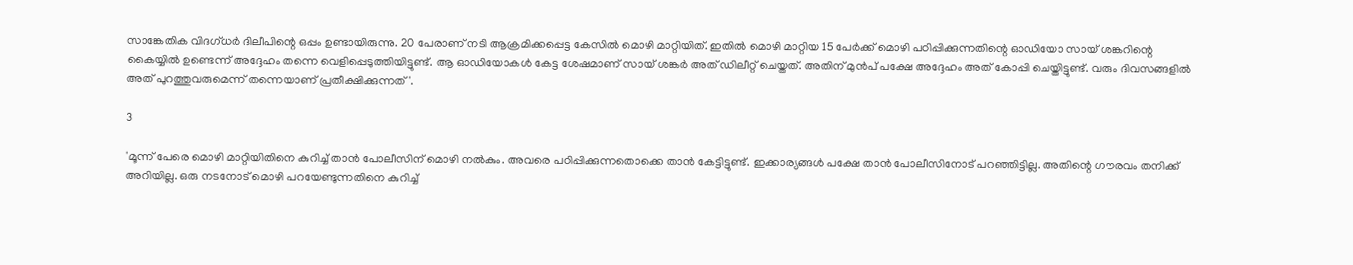സാങ്കേതിക വിദഗ്ധർ ദിലീപിന്റെ ഒപ്പം ഉണ്ടായിരുന്നു. 20 പേരാണ് നടി ആക്രമിക്കപ്പെട്ട കേസിൽ മൊഴി മാറ്റിയിത്. ഇതിൽ മൊഴി മാറ്റിയ 15 പേർക്ക് മൊഴി പഠിപ്പിക്കുന്നതിന്റെ ഓഡിയോ സായ് ശങ്കറിന്റെ കൈയ്യിൽ ഉണ്ടെന്ന് അദ്ദേഹം തന്നെ വെളിപ്പെടുത്തിയിട്ടുണ്ട്. ആ ഓഡിയോകൾ കേട്ട ശേഷമാണ് സായ് ശങ്കർ അത് ഡിലീറ്റ് ചെയ്തത്. അതിന് മുൻപ് പക്ഷേ അദ്ദേഹം അത് കോപ്പി ചെയ്തിട്ടുണ്ട്. വരും ദിവസങ്ങളിൽ അത് പുറത്തുവരുമെന്ന് തന്നെയാണ് പ്രതീക്ഷിക്കുന്നത്'.

3

'മൂന്ന് പേരെ മൊഴി മാറ്റിയിതിനെ കുറിച്ച് താൻ പോലീസിന് മൊഴി നൽകും. അവരെ പഠിപ്പിക്കുന്നതൊക്കെ താൻ കേട്ടിട്ടുണ്ട്. ഇക്കാര്യങ്ങൾ പക്ഷേ താൻ പോലീസിനോട് പറഞ്ഞിട്ടില്ല. അതിന്റെ ഗൗരവം തനിക്ക് അറിയില്ല. ഒരു നടനോട് മൊഴി പറയേണ്ടുന്നതിനെ കുറിച്ച്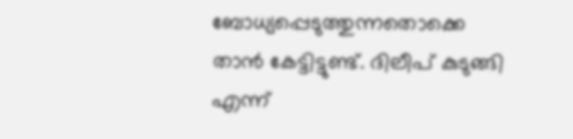ബോധ്യപ്പെടുത്തുന്നതൊക്കെ താൻ കേട്ടിട്ടുണ്ട്. ദിലീപ് കുടുങ്ങി എന്ന്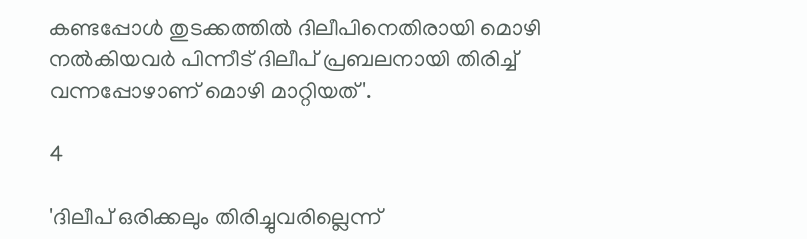കണ്ടപ്പോൾ തുടക്കത്തിൽ ദിലീപിനെതിരായി മൊഴി നൽകിയവർ പിന്നീട് ദിലീപ് പ്രബലനായി തിരിച്ച് വന്നപ്പോഴാണ് മൊഴി മാറ്റിയത്'.

4

'ദിലീപ് ഒരിക്കലും തിരിച്ചുവരില്ലെന്ന്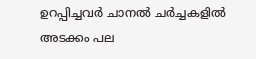ഉറപ്പിച്ചവർ ചാനൽ ചർച്ചകളിൽ അടക്കം പല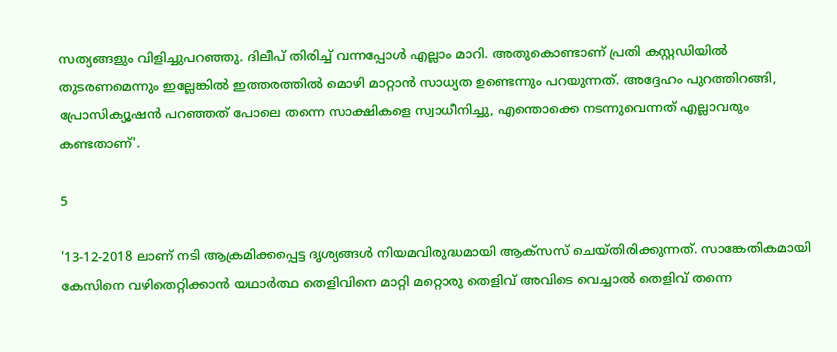സത്യങ്ങളും വിളിച്ചുപറഞ്ഞു. ദിലീപ് തിരിച്ച് വന്നപ്പോൾ എല്ലാം മാറി. അതുകൊണ്ടാണ് പ്രതി കസ്റ്റഡിയിൽ തുടരണമെന്നും ഇല്ലേങ്കിൽ ഇത്തരത്തിൽ മൊഴി മാറ്റാൻ സാധ്യത ഉണ്ടെന്നും പറയുന്നത്. അദ്ദേഹം പുറത്തിറങ്ങി, പ്രോസിക്യൂഷൻ പറഞ്ഞത് പോലെ തന്നെ സാക്ഷികളെ സ്വാധീനിച്ചു, എന്തൊക്കെ നടന്നുവെന്നത് എല്ലാവരും കണ്ടതാണ്'.

5

'13-12-2018 ലാണ് നടി ആക്രമിക്കപ്പെട്ട ദൃശ്യങ്ങൾ നിയമവിരുദ്ധമായി ആക്സസ് ചെയ്തിരിക്കുന്നത്. സാങ്കേതികമായി കേസിനെ വഴിതെറ്റിക്കാൻ യഥാർത്ഥ തെളിവിനെ മാറ്റി മറ്റൊരു തെളിവ് അവിടെ വെച്ചാൽ തെളിവ് തന്നെ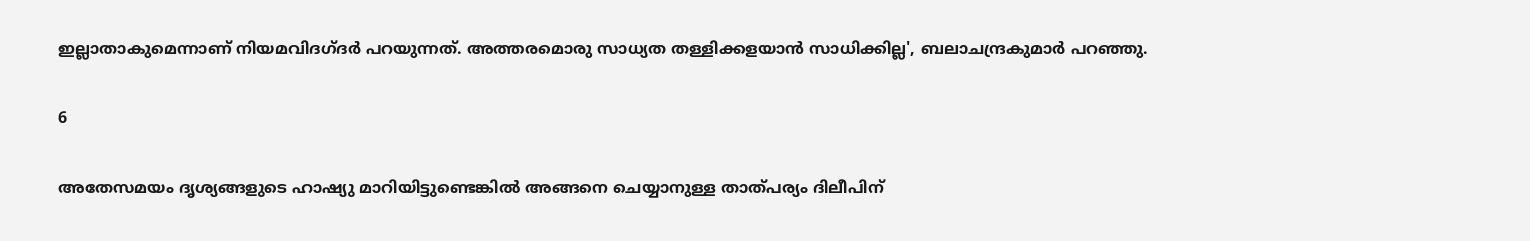ഇല്ലാതാകുമെന്നാണ് നിയമവിദഗ്ദർ പറയുന്നത്. അത്തരമൊരു സാധ്യത തള്ളിക്കളയാൻ സാധിക്കില്ല', ബലാചന്ദ്രകുമാർ പറഞ്ഞു.

6

അതേസമയം ദൃശ്യങ്ങളുടെ ഹാഷ്യു മാറിയിട്ടുണ്ടെങ്കിൽ അങ്ങനെ ചെയ്യാനുള്ള താത്പര്യം ദിലീപിന്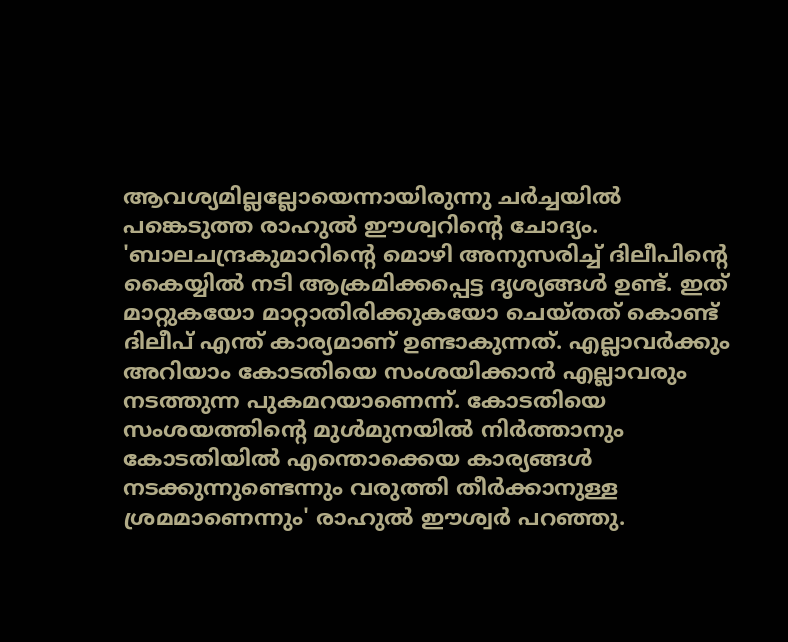ആവശ്യമില്ലല്ലോയെന്നായിരുന്നു ചർച്ചയിൽ പങ്കെടുത്ത രാഹുൽ ഈശ്വറിന്റെ ചോദ്യം. 'ബാലചന്ദ്രകുമാറിന്റെ മൊഴി അനുസരിച്ച് ദിലീപിന്റെ കൈയ്യിൽ നടി ആക്രമിക്കപ്പെട്ട ദൃശ്യങ്ങൾ ഉണ്ട്. ഇത് മാറ്റുകയോ മാറ്റാതിരിക്കുകയോ ചെയ്തത് കൊണ്ട് ദിലീപ് എന്ത് കാര്യമാണ് ഉണ്ടാകുന്നത്. എല്ലാവർക്കും അറിയാം കോടതിയെ സംശയിക്കാൻ എല്ലാവരും നടത്തുന്ന പുകമറയാണെന്ന്. കോടതിയെ സംശയത്തിന്റെ മുൾമുനയിൽ നിർത്താനും കോടതിയിൽ എന്തൊക്കെയ കാര്യങ്ങൾ നടക്കുന്നുണ്ടെന്നും വരുത്തി തീർക്കാനുള്ള ശ്രമമാണെന്നും' രാഹുൽ ഈശ്വർ പറഞ്ഞു.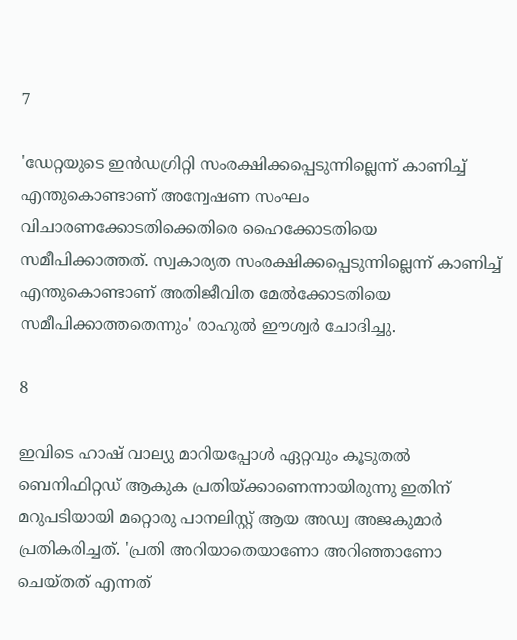7

'ഡേറ്റയുടെ ഇൻഡഗ്രിറ്റി സംരക്ഷിക്കപ്പെടുന്നില്ലെന്ന് കാണിച്ച് എന്തുകൊണ്ടാണ് അന്വേഷണ സംഘം വിചാരണക്കോടതിക്കെതിരെ ഹൈക്കോടതിയെ സമീപിക്കാത്തത്. സ്വകാര്യത സംരക്ഷിക്കപ്പെടുന്നില്ലെന്ന് കാണിച്ച് എന്തുകൊണ്ടാണ് അതിജീവിത മേൽക്കോടതിയെ സമീപിക്കാത്തതെന്നും' രാഹുൽ ഈശ്വർ ചോദിച്ചു.

8

ഇവിടെ ഹാഷ് വാല്യു മാറിയപ്പോൾ ഏറ്റവും കൂടുതൽ ബെനിഫിറ്റഡ് ആകുക പ്രതിയ്ക്കാണെന്നായിരുന്നു ഇതിന് മറുപടിയായി മറ്റൊരു പാനലിസ്റ്റ് ആയ അഡ്വ അജകുമാർ പ്രതികരിച്ചത്. 'പ്രതി അറിയാതെയാണോ അറിഞ്ഞാണോ ചെയ്തത് എന്നത്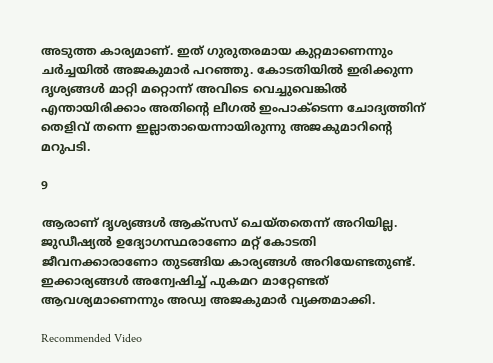അടുത്ത കാര്യമാണ്. ഇത് ഗുരുതരമായ കുറ്റമാണെന്നും ചർച്ചയിൽ അജകുമാർ പറഞ്ഞു. കോടതിയിൽ ഇരിക്കുന്ന ദൃശ്യങ്ങൾ മാറ്റി മറ്റൊന്ന് അവിടെ വെച്ചുവെങ്കിൽ എന്തായിരിക്കാം അതിന്റെ ലീഗൽ ഇംപാക്ടെന്ന ചോദ്യത്തിന് തെളിവ് തന്നെ ഇല്ലാതായെന്നായിരുന്നു അജകുമാറിന്റെ മറുപടി.

9

ആരാണ് ദൃശ്യങ്ങൾ ആക്സസ് ചെയ്തതെന്ന് അറിയില്ല. ജുഡീഷ്യൽ ഉദ്യോഗസ്ഥരാണോ മറ്റ് കോടതി ജീവനക്കാരാണോ തുടങ്ങിയ കാര്യങ്ങൾ അറിയേണ്ടതുണ്ട്. ഇക്കാര്യങ്ങൾ അന്വേഷിച്ച് പുകമറ മാറ്റേണ്ടത് ആവശ്യമാണെന്നും അഡ്വ അജകുമാർ വ്യക്തമാക്കി.

Recommended Video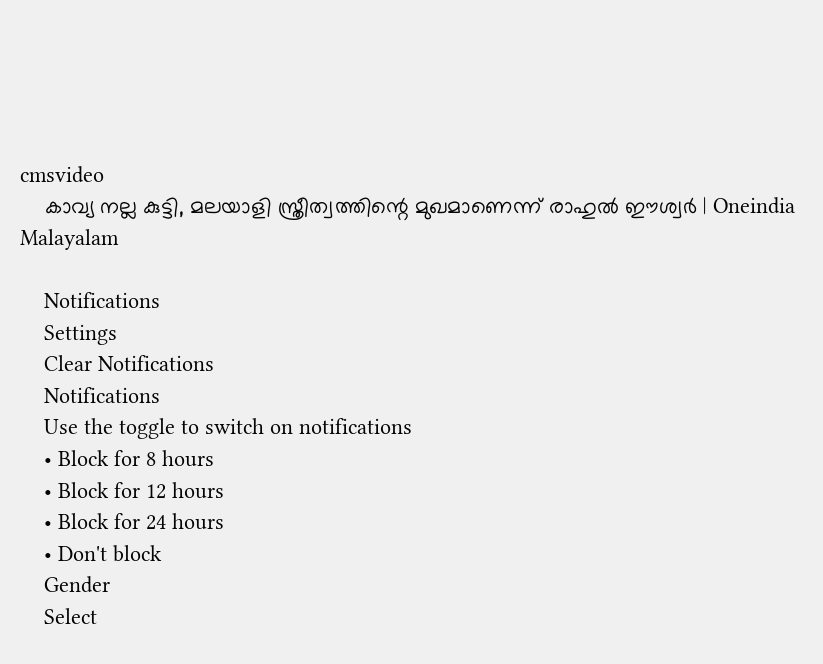cmsvideo
    കാവ്യ നല്ല കുട്ടി, മലയാളി സ്ത്രീത്വത്തിന്റെ മുഖമാണെന്ന് രാഹുല്‍ ഈശ്വര്‍ | Oneindia Malayalam

    Notifications
    Settings
    Clear Notifications
    Notifications
    Use the toggle to switch on notifications
    • Block for 8 hours
    • Block for 12 hours
    • Block for 24 hours
    • Don't block
    Gender
    Select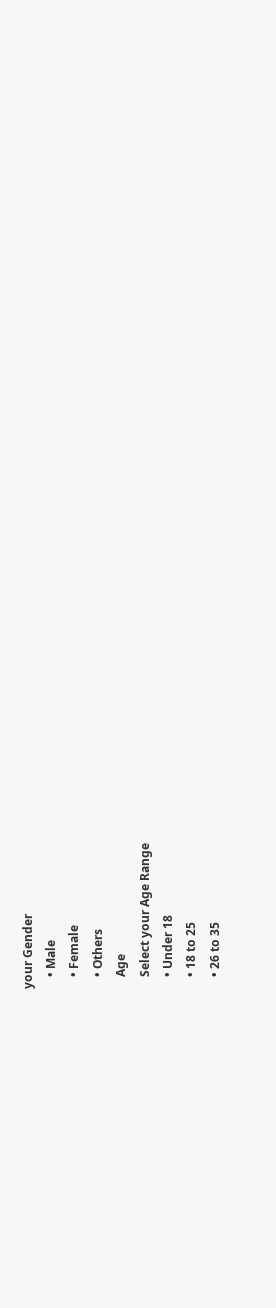your Gender
    • Male
    • Female
    • Others
    Age
    Select your Age Range
    • Under 18
    • 18 to 25
    • 26 to 35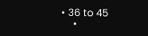• 36 to 45
    •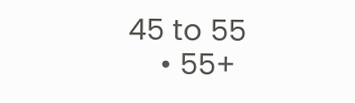45 to 55
    • 55+